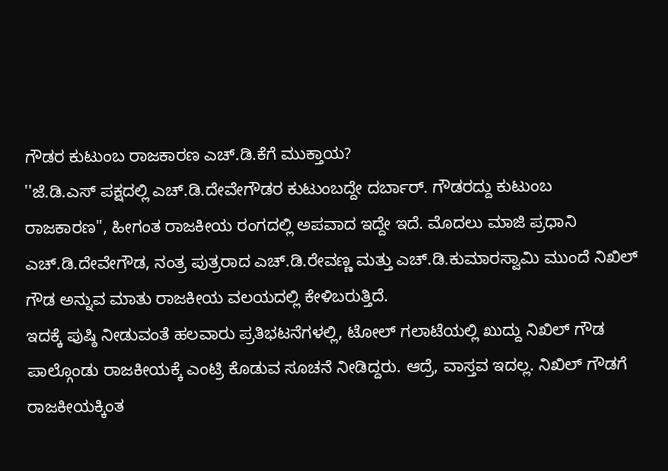ಗೌಡರ ಕುಟುಂಬ ರಾಜಕಾರಣ ಎಚ್.ಡಿ.ಕೆಗೆ ಮುಕ್ತಾಯ?
''ಜೆ.ಡಿ.ಎಸ್ ಪಕ್ಷದಲ್ಲಿ ಎಚ್.ಡಿ.ದೇವೇಗೌಡರ ಕುಟುಂಬದ್ದೇ ದರ್ಬಾರ್. ಗೌಡರದ್ದು ಕುಟುಂಬ ರಾಜಕಾರಣ'', ಹೀಗಂತ ರಾಜಕೀಯ ರಂಗದಲ್ಲಿ ಅಪವಾದ ಇದ್ದೇ ಇದೆ. ಮೊದಲು ಮಾಜಿ ಪ್ರಧಾನಿ ಎಚ್.ಡಿ.ದೇವೇಗೌಡ, ನಂತ್ರ ಪುತ್ರರಾದ ಎಚ್.ಡಿ.ರೇವಣ್ಣ ಮತ್ತು ಎಚ್.ಡಿ.ಕುಮಾರಸ್ವಾಮಿ ಮುಂದೆ ನಿಖಿಲ್ ಗೌಡ ಅನ್ನುವ ಮಾತು ರಾಜಕೀಯ ವಲಯದಲ್ಲಿ ಕೇಳಿಬರುತ್ತಿದೆ.
ಇದಕ್ಕೆ ಪುಷ್ಠಿ ನೀಡುವಂತೆ ಹಲವಾರು ಪ್ರತಿಭಟನೆಗಳಲ್ಲಿ, ಟೋಲ್ ಗಲಾಟೆಯಲ್ಲಿ ಖುದ್ದು ನಿಖಿಲ್ ಗೌಡ ಪಾಲ್ಗೊಂಡು ರಾಜಕೀಯಕ್ಕೆ ಎಂಟ್ರಿ ಕೊಡುವ ಸೂಚನೆ ನೀಡಿದ್ದರು. ಆದ್ರೆ, ವಾಸ್ತವ ಇದಲ್ಲ. ನಿಖಿಲ್ ಗೌಡಗೆ ರಾಜಕೀಯಕ್ಕಿಂತ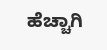ಹೆಚ್ಚಾಗಿ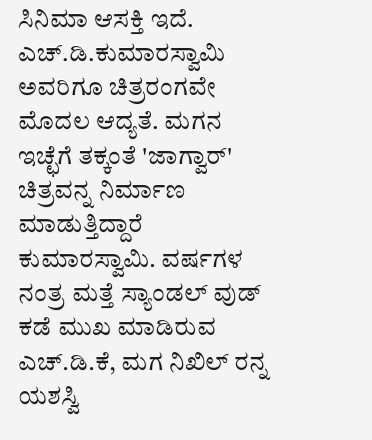ಸಿನಿಮಾ ಆಸಕ್ತಿ ಇದೆ.
ಎಚ್.ಡಿ.ಕುಮಾರಸ್ವಾಮಿ ಅವರಿಗೂ ಚಿತ್ರರಂಗವೇ ಮೊದಲ ಆದ್ಯತೆ. ಮಗನ ಇಚ್ಛೆಗೆ ತಕ್ಕಂತೆ 'ಜಾಗ್ವಾರ್' ಚಿತ್ರವನ್ನ ನಿರ್ಮಾಣ ಮಾಡುತ್ತಿದ್ದಾರೆ ಕುಮಾರಸ್ವಾಮಿ. ವರ್ಷಗಳ ನಂತ್ರ ಮತ್ತೆ ಸ್ಯಾಂಡಲ್ ವುಡ್ ಕಡೆ ಮುಖ ಮಾಡಿರುವ ಎಚ್.ಡಿ.ಕೆ, ಮಗ ನಿಖಿಲ್ ರನ್ನ ಯಶಸ್ವಿ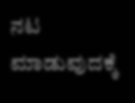ನಟ ಮಾಡುವುದಕ್ಕೆ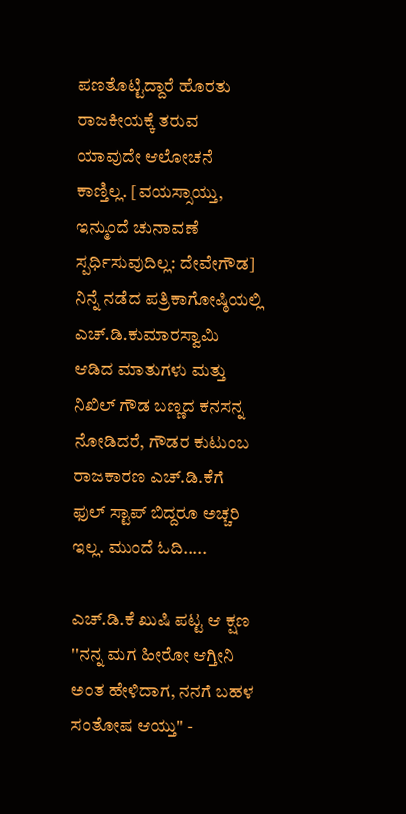ಪಣತೊಟ್ಟಿದ್ದಾರೆ ಹೊರತು ರಾಜಕೀಯಕ್ಕೆ ತರುವ ಯಾವುದೇ ಆಲೋಚನೆ ಕಾಣ್ತಿಲ್ಲ. [ವಯಸ್ಸಾಯ್ತು, ಇನ್ಮುಂದೆ ಚುನಾವಣೆ ಸ್ಪರ್ಧಿಸುವುದಿಲ್ಲ: ದೇವೇಗೌಡ]
ನಿನ್ನೆ ನಡೆದ ಪತ್ರಿಕಾಗೋಷ್ಠಿಯಲ್ಲಿ ಎಚ್.ಡಿ.ಕುಮಾರಸ್ವಾಮಿ ಆಡಿದ ಮಾತುಗಳು ಮತ್ತು ನಿಖಿಲ್ ಗೌಡ ಬಣ್ಣದ ಕನಸನ್ನ ನೋಡಿದರೆ, ಗೌಡರ ಕುಟುಂಬ ರಾಜಕಾರಣ ಎಚ್.ಡಿ.ಕೆಗೆ ಫುಲ್ ಸ್ಟಾಪ್ ಬಿದ್ದರೂ ಅಚ್ಚರಿ ಇಲ್ಲ. ಮುಂದೆ ಓದಿ.....

ಎಚ್.ಡಿ.ಕೆ ಖುಷಿ ಪಟ್ಟ ಆ ಕ್ಷಣ
''ನನ್ನ ಮಗ ಹೀರೋ ಆಗ್ತೀನಿ ಅಂತ ಹೇಳಿದಾಗ, ನನಗೆ ಬಹಳ ಸಂತೋಷ ಆಯ್ತು'' -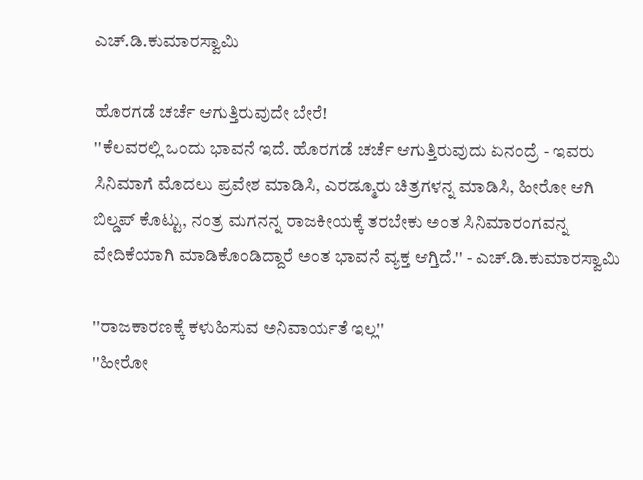ಎಚ್.ಡಿ.ಕುಮಾರಸ್ವಾಮಿ

ಹೊರಗಡೆ ಚರ್ಚೆ ಆಗುತ್ತಿರುವುದೇ ಬೇರೆ!
''ಕೆಲವರಲ್ಲಿ ಒಂದು ಭಾವನೆ ಇದೆ. ಹೊರಗಡೆ ಚರ್ಚೆ ಆಗುತ್ತಿರುವುದು ಏನಂದ್ರೆ - ಇವರು ಸಿನಿಮಾಗೆ ಮೊದಲು ಪ್ರವೇಶ ಮಾಡಿಸಿ, ಎರಡ್ಮೂರು ಚಿತ್ರಗಳನ್ನ ಮಾಡಿಸಿ, ಹೀರೋ ಆಗಿ ಬಿಲ್ಡಪ್ ಕೊಟ್ಟು, ನಂತ್ರ ಮಗನನ್ನ ರಾಜಕೀಯಕ್ಕೆ ತರಬೇಕು ಅಂತ ಸಿನಿಮಾರಂಗವನ್ನ ವೇದಿಕೆಯಾಗಿ ಮಾಡಿಕೊಂಡಿದ್ದಾರೆ ಅಂತ ಭಾವನೆ ವ್ಯಕ್ತ ಆಗ್ತಿದೆ.'' - ಎಚ್.ಡಿ.ಕುಮಾರಸ್ವಾಮಿ

''ರಾಜಕಾರಣಕ್ಕೆ ಕಳುಹಿಸುವ ಅನಿವಾರ್ಯತೆ ಇಲ್ಲ''
''ಹೀರೋ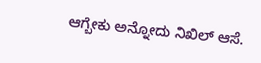ಆಗ್ಬೇಕು ಅನ್ನೋದು ನಿಖಿಲ್ ಆಸೆ.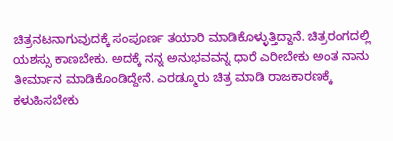ಚಿತ್ರನಟನಾಗುವುದಕ್ಕೆ ಸಂಪೂರ್ಣ ತಯಾರಿ ಮಾಡಿಕೊಳ್ಳುತ್ತಿದ್ದಾನೆ. ಚಿತ್ರರಂಗದಲ್ಲಿ ಯಶಸ್ಸು ಕಾಣಬೇಕು. ಅದಕ್ಕೆ ನನ್ನ ಅನುಭವವನ್ನ ಧಾರೆ ಎರೀಬೇಕು ಅಂತ ನಾನು ತೀರ್ಮಾನ ಮಾಡಿಕೊಂಡಿದ್ದೇನೆ. ಎರಡ್ಮೂರು ಚಿತ್ರ ಮಾಡಿ ರಾಜಕಾರಣಕ್ಕೆ ಕಳುಹಿಸಬೇಕು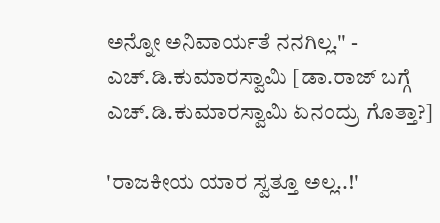ಅನ್ನೋ ಅನಿವಾರ್ಯತೆ ನನಗಿಲ್ಲ.'' - ಎಚ್.ಡಿ.ಕುಮಾರಸ್ವಾಮಿ [ಡಾ.ರಾಜ್ ಬಗ್ಗೆ ಎಚ್.ಡಿ.ಕುಮಾರಸ್ವಾಮಿ ಏನಂದ್ರು ಗೊತ್ತಾ?]

'ರಾಜಕೀಯ ಯಾರ ಸ್ವತ್ತೂ ಅಲ್ಲ..!'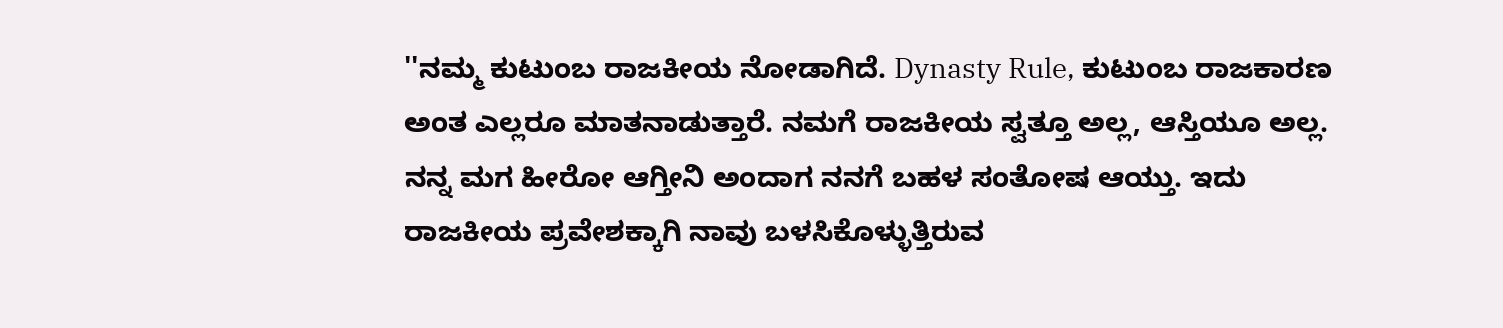''ನಮ್ಮ ಕುಟುಂಬ ರಾಜಕೀಯ ನೋಡಾಗಿದೆ. Dynasty Rule, ಕುಟುಂಬ ರಾಜಕಾರಣ ಅಂತ ಎಲ್ಲರೂ ಮಾತನಾಡುತ್ತಾರೆ. ನಮಗೆ ರಾಜಕೀಯ ಸ್ವತ್ತೂ ಅಲ್ಲ, ಆಸ್ತಿಯೂ ಅಲ್ಲ. ನನ್ನ ಮಗ ಹೀರೋ ಆಗ್ತೀನಿ ಅಂದಾಗ ನನಗೆ ಬಹಳ ಸಂತೋಷ ಆಯ್ತು. ಇದು ರಾಜಕೀಯ ಪ್ರವೇಶಕ್ಕಾಗಿ ನಾವು ಬಳಸಿಕೊಳ್ಳುತ್ತಿರುವ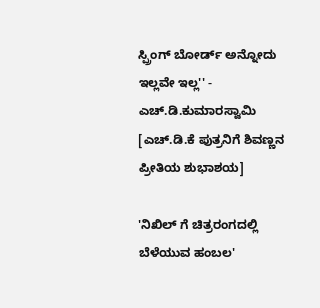ಸ್ಪ್ರಿಂಗ್ ಬೋರ್ಡ್ ಅನ್ನೋದು ಇಲ್ಲವೇ ಇಲ್ಲ'' - ಎಚ್.ಡಿ.ಕುಮಾರಸ್ವಾಮಿ [ಎಚ್.ಡಿ.ಕೆ ಪುತ್ರನಿಗೆ ಶಿವಣ್ಣನ ಪ್ರೀತಿಯ ಶುಭಾಶಯ]

'ನಿಖಿಲ್ ಗೆ ಚಿತ್ರರಂಗದಲ್ಲಿ ಬೆಳೆಯುವ ಹಂಬಲ'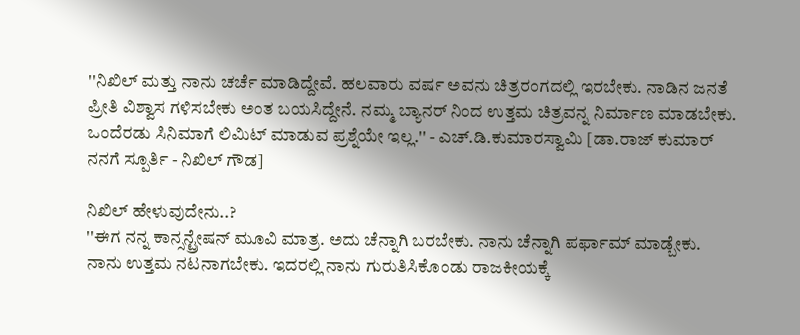''ನಿಖಿಲ್ ಮತ್ತು ನಾನು ಚರ್ಚೆ ಮಾಡಿದ್ದೇವೆ. ಹಲವಾರು ವರ್ಷ ಅವನು ಚಿತ್ರರಂಗದಲ್ಲಿ ಇರಬೇಕು. ನಾಡಿನ ಜನತೆ ಪ್ರೀತಿ ವಿಶ್ವಾಸ ಗಳಿಸಬೇಕು ಅಂತ ಬಯಸಿದ್ದೇನೆ. ನಮ್ಮ ಬ್ಯಾನರ್ ನಿಂದ ಉತ್ತಮ ಚಿತ್ರವನ್ನ ನಿರ್ಮಾಣ ಮಾಡಬೇಕು. ಒಂದೆರಡು ಸಿನಿಮಾಗೆ ಲಿಮಿಟ್ ಮಾಡುವ ಪ್ರಶ್ನೆಯೇ ಇಲ್ಲ.'' - ಎಚ್.ಡಿ.ಕುಮಾರಸ್ವಾಮಿ [ಡಾ.ರಾಜ್ ಕುಮಾರ್ ನನಗೆ ಸ್ಪೂರ್ತಿ - ನಿಖಿಲ್ ಗೌಡ]

ನಿಖಿಲ್ ಹೇಳುವುದೇನು..?
''ಈಗ ನನ್ನ ಕಾನ್ಸನ್ಟ್ರೇಷನ್ ಮೂವಿ ಮಾತ್ರ. ಅದು ಚೆನ್ನಾಗಿ ಬರಬೇಕು. ನಾನು ಚೆನ್ನಾಗಿ ಪರ್ಫಾಮ್ ಮಾಡ್ಬೇಕು. ನಾನು ಉತ್ತಮ ನಟನಾಗಬೇಕು. ಇದರಲ್ಲಿ ನಾನು ಗುರುತಿಸಿಕೊಂಡು ರಾಜಕೀಯಕ್ಕೆ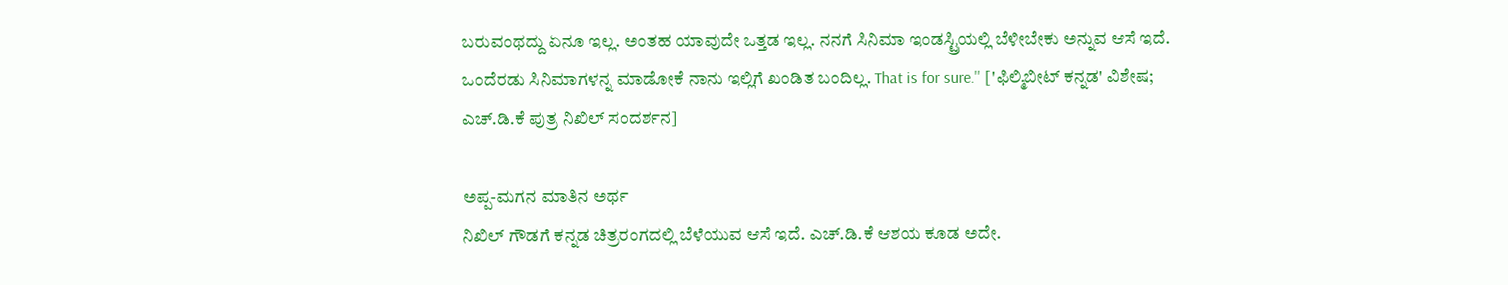ಬರುವಂಥದ್ದು ಏನೂ ಇಲ್ಲ. ಅಂತಹ ಯಾವುದೇ ಒತ್ತಡ ಇಲ್ಲ. ನನಗೆ ಸಿನಿಮಾ ಇಂಡಸ್ಟ್ರಿಯಲ್ಲಿ ಬೆಳೀಬೇಕು ಅನ್ನುವ ಆಸೆ ಇದೆ. ಒಂದೆರಡು ಸಿನಿಮಾಗಳನ್ನ ಮಾಡೋಕೆ ನಾನು ಇಲ್ಲಿಗೆ ಖಂಡಿತ ಬಂದಿಲ್ಲ. That is for sure.'' ['ಫಿಲ್ಮಿಬೀಟ್ ಕನ್ನಡ' ವಿಶೇಷ; ಎಚ್.ಡಿ.ಕೆ ಪುತ್ರ ನಿಖಿಲ್ ಸಂದರ್ಶನ]

ಅಪ್ಪ-ಮಗನ ಮಾತಿನ ಅರ್ಥ
ನಿಖಿಲ್ ಗೌಡಗೆ ಕನ್ನಡ ಚಿತ್ರರಂಗದಲ್ಲಿ ಬೆಳೆಯುವ ಆಸೆ ಇದೆ. ಎಚ್.ಡಿ.ಕೆ ಆಶಯ ಕೂಡ ಅದೇ.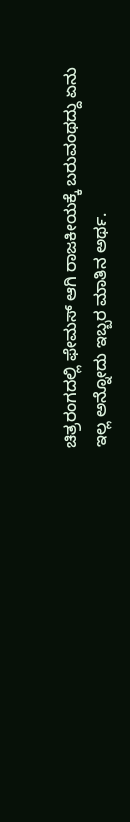ಚಿತ್ರರಂಗದಲ್ಲಿ ಫೇಮಸ್ ಆಗಿ ರಾಜಕೀಯಕ್ಕೆ ಬರುವಂಥದ್ದು ಏನು ಇಲ್ಲ ಅನ್ನೋದು ಇಬ್ಬರ ಮಾತಿನ ಅರ್ಥ.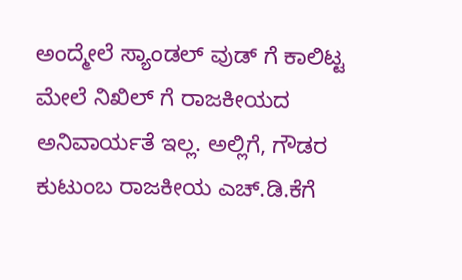ಅಂದ್ಮೇಲೆ ಸ್ಯಾಂಡಲ್ ವುಡ್ ಗೆ ಕಾಲಿಟ್ಟ ಮೇಲೆ ನಿಖಿಲ್ ಗೆ ರಾಜಕೀಯದ ಅನಿವಾರ್ಯತೆ ಇಲ್ಲ. ಅಲ್ಲಿಗೆ, ಗೌಡರ ಕುಟುಂಬ ರಾಜಕೀಯ ಎಚ್.ಡಿ.ಕೆಗೆ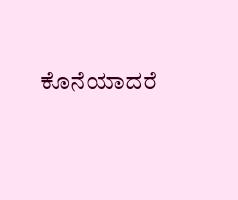ಕೊನೆಯಾದರೆ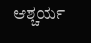ಆಶ್ಚರ್ಯ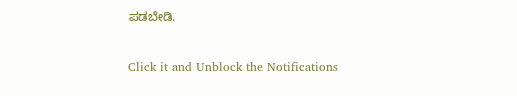ಪಡಬೇಡಿ.


Click it and Unblock the Notifications